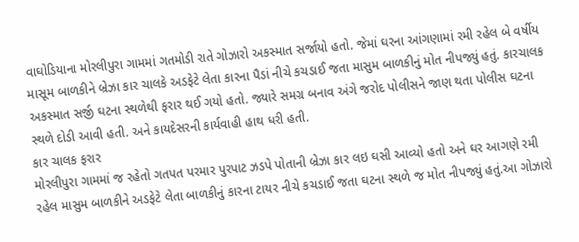વાઘોડિયાના મોરલીપુરા ગામમાં ગતમોડી રાતે ગોઝારો અકસ્માત સર્જાયો હતો. જેમાં ઘરના આંગણામાં રમી રહેલ બે વર્ષીય માસૂમ બાળકીને બ્રેઝા કાર ચાલકે અડફેટે લેતા કારના પૈડાં નીચે કચડાઈ જતા માસુમ બાળકીનું મોત નીપજ્યું હતું. કારચાલક અકસ્માત સર્જી ઘટના સ્થળેથી ફરાર થઈ ગયો હતો. જ્યારે સમગ્ર બનાવ અંગે જરોદ પોલીસને જાણ થતા પોલીસ ઘટના સ્થળે દોડી આવી હતી. અને કાયદેસરની કાર્યવાહી હાથ ધરી હતી.
કાર ચાલક ફરાર
મોરલીપુરા ગામમાં જ રહેતો ગતપત પરમાર પુરપાટ ઝડપે પોતાની બ્રેઝા કાર લઇ ઘસી આવ્યો હતો અને ઘર આગણે રમી રહેલ માસુમ બાળકીને અડફેટે લેતા બાળકીનું કારના ટાયર નીચે કચડાઈ જતા ઘટના સ્થળે જ મોત નીપજ્યું હતું.આ ગોઝારો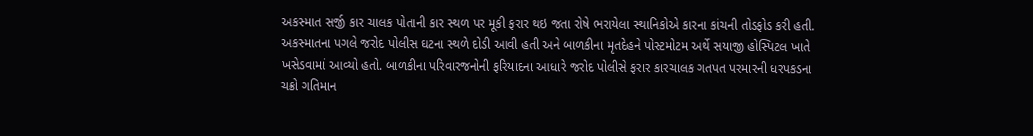અકસ્માત સર્જી કાર ચાલક પોતાની કાર સ્થળ પર મૂકી ફરાર થઇ જતા રોષે ભરાયેલા સ્થાનિકોએ કારના કાંચની તોડફોડ કરી હતી. અકસ્માતના પગલે જરોદ પોલીસ ઘટના સ્થળે દોડી આવી હતી અને બાળકીના મૃતદેહને પોસ્ટમોટમ અર્થે સયાજી હોસ્પિટલ ખાતે ખસેડવામાં આવ્યો હતો. બાળકીના પરિવારજનોની ફરિયાદના આધારે જરોદ પોલીસે ફરાર કારચાલક ગતપત પરમારની ધરપકડના ચક્રો ગતિમાન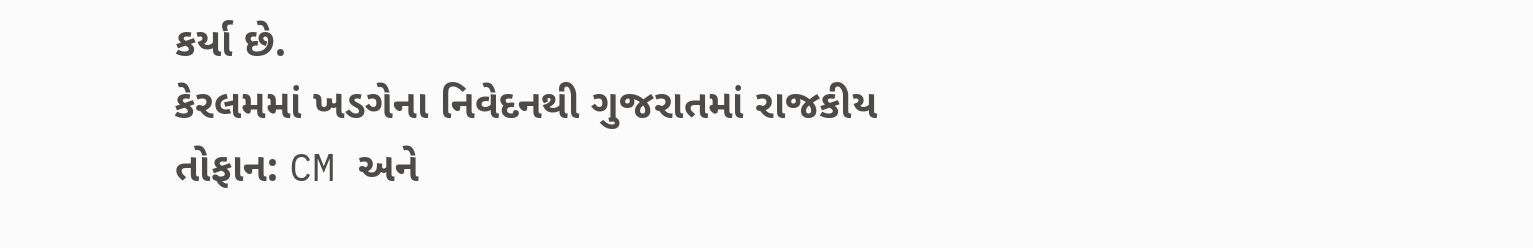કર્યા છે.
કેરલમમાં ખડગેના નિવેદનથી ગુજરાતમાં રાજકીય તોફાન: CM અને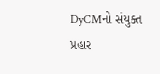DyCMનો સંયુક્ત પ્રહાર